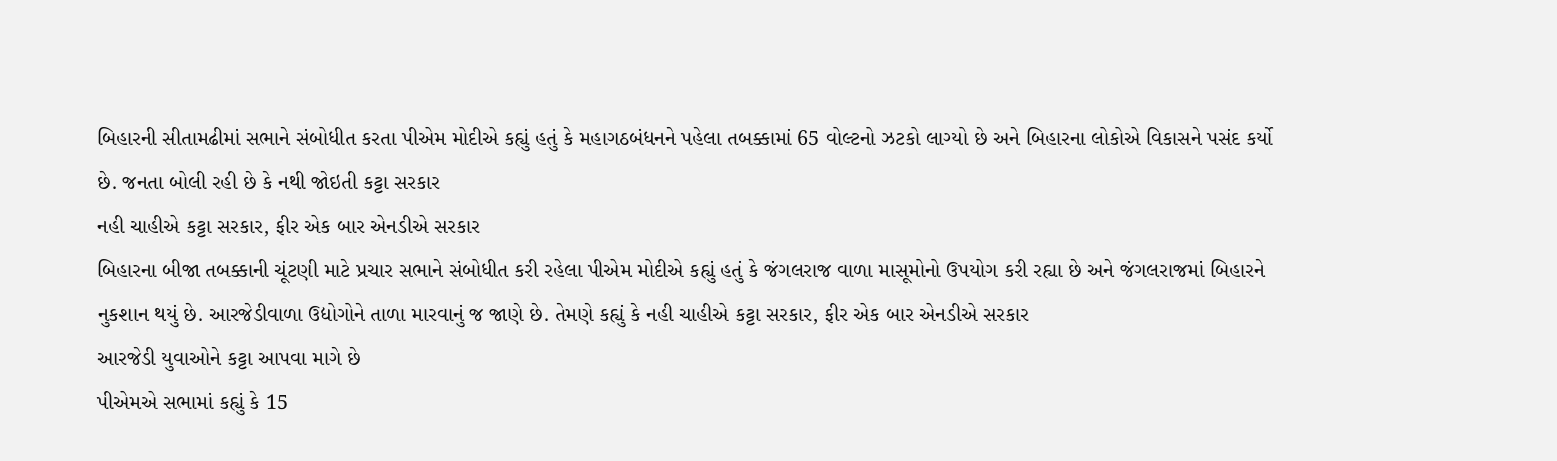બિહારની સીતામઢીમાં સભાને સંબોધીત કરતા પીએમ મોદીએ કહ્યું હતું કે મહાગઠબંધનને પહેલા તબક્કામાં 65 વોલ્ટનો ઝટકો લાગ્યો છે અને બિહારના લોકોએ વિકાસને પસંદ કર્યો છે. જનતા બોલી રહી છે કે નથી જોઇતી કટ્ટા સરકાર
નહી ચાહીએ કટ્ટા સરકાર, ફીર એક બાર એનડીએ સરકાર
બિહારના બીજા તબક્કાની ચૂંટણી માટે પ્રચાર સભાને સંબોધીત કરી રહેલા પીએમ મોદીએ કહ્યું હતું કે જંગલરાજ વાળા માસૂમોનો ઉપયોગ કરી રહ્યા છે અને જંગલરાજમાં બિહારને નુકશાન થયું છે. આરજેડીવાળા ઉદ્યોગોને તાળા મારવાનું જ જાણે છે. તેમણે કહ્યું કે નહી ચાહીએ કટ્ટા સરકાર, ફીર એક બાર એનડીએ સરકાર
આરજેડી યુવાઓને કટ્ટા આપવા માગે છે
પીએમએ સભામાં કહ્યું કે 15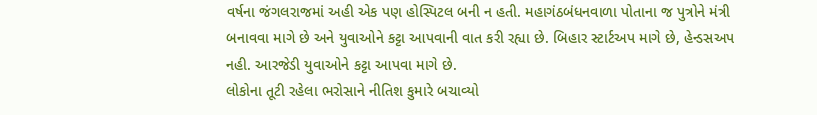વર્ષના જંગલરાજમાં અહી એક પણ હોસ્પિટલ બની ન હતી. મહાગંઠબંધનવાળા પોતાના જ પુત્રોને મંત્રી બનાવવા માગે છે અને યુવાઓને કટ્ટા આપવાની વાત કરી રહ્યા છે. બિહાર સ્ટાર્ટઅપ માગે છે, હેન્ડસઅપ નહી. આરજેડી યુવાઓને કટ્ટા આપવા માગે છે.
લોકોના તૂટી રહેલા ભરોસાને નીતિશ કુમારે બચાવ્યો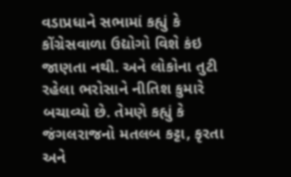વડાપ્રધાને સભામાં કહ્યું કે કોંગ્રેસવાળા ઉદ્યોગો વિશે કંઇ જાણતા નથી. અને લોકોના તુટી રહેલા ભરોસાને નીતિશ કુમારે બચાવ્યો છે. તેમણે કહ્યું કે જંગલરાજનો મતલબ કટ્ટા, કૃરતા અને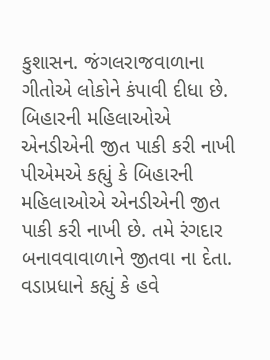કુશાસન. જંગલરાજવાળાના ગીતોએ લોકોને કંપાવી દીધા છે.
બિહારની મહિલાઓએ એનડીએની જીત પાકી કરી નાખી
પીએમએ કહ્યું કે બિહારની મહિલાઓએ એનડીએની જીત પાકી કરી નાખી છે. તમે રંગદાર બનાવવાવાળાને જીતવા ના દેતા. વડાપ્રધાને કહ્યું કે હવે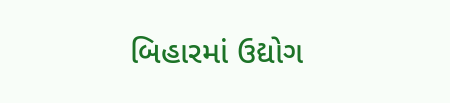બિહારમાં ઉદ્યોગ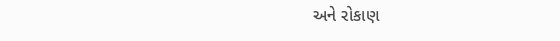અને રોકાણ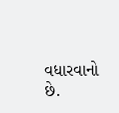વધારવાનો છે.